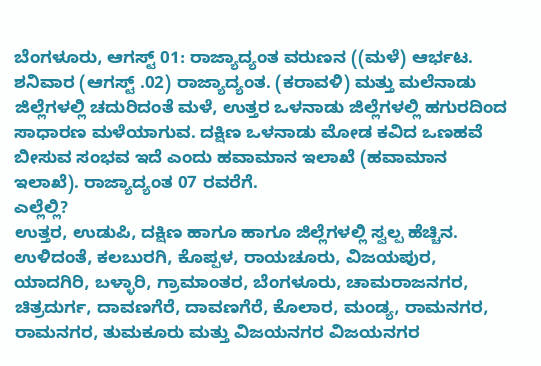ಬೆಂಗಳೂರು, ಆಗಸ್ಟ್ 01: ರಾಜ್ಯಾದ್ಯಂತ ವರುಣನ ((ಮಳೆ) ಆರ್ಭಟ. ಶನಿವಾರ (ಆಗಸ್ಟ್ .02) ರಾಜ್ಯಾದ್ಯಂತ. (ಕರಾವಳಿ) ಮತ್ತು ಮಲೆನಾಡು ಜಿಲ್ಲೆಗಳಲ್ಲಿ ಚದುರಿದಂತೆ ಮಳೆ, ಉತ್ತರ ಒಳನಾಡು ಜಿಲ್ಲೆಗಳಲ್ಲಿ ಹಗುರದಿಂದ ಸಾಧಾರಣ ಮಳೆಯಾಗುವ. ದಕ್ಷಿಣ ಒಳನಾಡು ಮೋಡ ಕವಿದ ಒಣಹವೆ ಬೀಸುವ ಸಂಭವ ಇದೆ ಎಂದು ಹವಾಮಾನ ಇಲಾಖೆ (ಹವಾಮಾನ ಇಲಾಖೆ). ರಾಜ್ಯಾದ್ಯಂತ 07 ರವರೆಗೆ.
ಎಲ್ಲೆಲ್ಲಿ?
ಉತ್ತರ, ಉಡುಪಿ, ದಕ್ಷಿಣ ಹಾಗೂ ಹಾಗೂ ಜಿಲ್ಲೆಗಳಲ್ಲಿ ಸ್ವಲ್ಪ ಹೆಚ್ಚಿನ. ಉಳಿದಂತೆ, ಕಲಬುರಗಿ, ಕೊಪ್ಪಳ, ರಾಯಚೂರು, ವಿಜಯಪುರ, ಯಾದಗಿರಿ, ಬಳ್ಳಾರಿ, ಗ್ರಾಮಾಂತರ, ಬೆಂಗಳೂರು, ಚಾಮರಾಜನಗರ, ಚಿತ್ರದುರ್ಗ, ದಾವಣಗೆರೆ, ದಾವಣಗೆರೆ, ಕೊಲಾರ, ಮಂಡ್ಯ, ರಾಮನಗರ, ರಾಮನಗರ, ತುಮಕೂರು ಮತ್ತು ವಿಜಯನಗರ ವಿಜಯನಗರ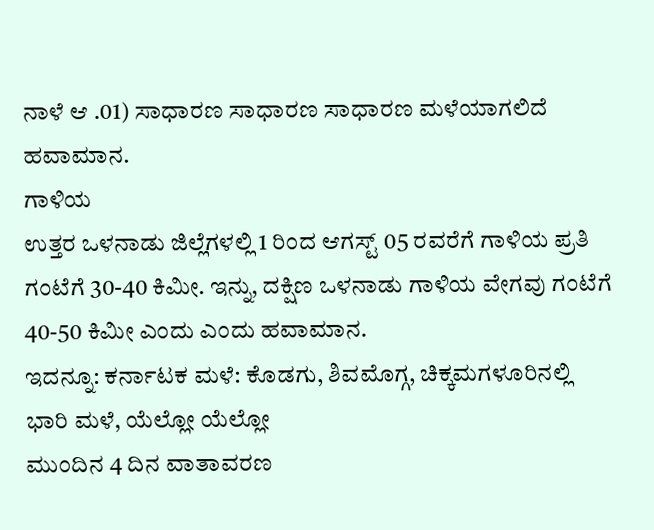ನಾಳೆ ಆ .01) ಸಾಧಾರಣ ಸಾಧಾರಣ ಸಾಧಾರಣ ಮಳೆಯಾಗಲಿದೆ ಹವಾಮಾನ.
ಗಾಳಿಯ
ಉತ್ತರ ಒಳನಾಡು ಜಿಲ್ಲೆಗಳಲ್ಲಿ 1 ರಿಂದ ಆಗಸ್ಟ್ 05 ರವರೆಗೆ ಗಾಳಿಯ ಪ್ರತಿ ಗಂಟೆಗೆ 30-40 ಕಿಮೀ. ಇನ್ನು, ದಕ್ಷಿಣ ಒಳನಾಡು ಗಾಳಿಯ ವೇಗವು ಗಂಟೆಗೆ 40-50 ಕಿಮೀ ಎಂದು ಎಂದು ಹವಾಮಾನ.
ಇದನ್ನೂ: ಕರ್ನಾಟಕ ಮಳೆ: ಕೊಡಗು, ಶಿವಮೊಗ್ಗ, ಚಿಕ್ಕಮಗಳೂರಿನಲ್ಲಿ ಭಾರಿ ಮಳೆ, ಯೆಲ್ಲೋ ಯೆಲ್ಲೋ
ಮುಂದಿನ 4 ದಿನ ವಾತಾವರಣ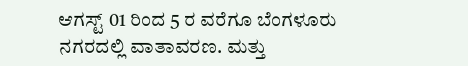ಆಗಸ್ಟ್ 01 ರಿಂದ 5 ರ ವರೆಗೂ ಬೆಂಗಳೂರು ನಗರದಲ್ಲಿ ವಾತಾವರಣ. ಮತ್ತು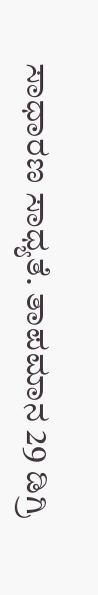ಸಾಧಾರಣ ಸಾಧ್ಯತೆ. ತಾಪಮಾನ 29 ಡಿಗ್ರಿ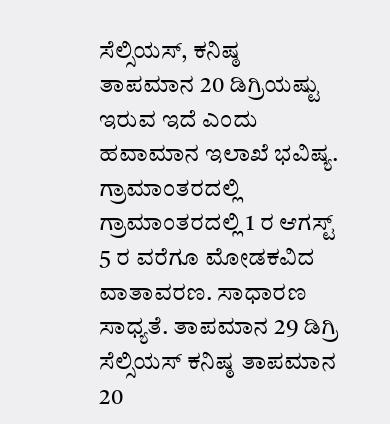ಸೆಲ್ಸಿಯಸ್, ಕನಿಷ್ಠ ತಾಪಮಾನ 20 ಡಿಗ್ರಿಯಷ್ಟು ಇರುವ ಇದೆ ಎಂದು ಹವಾಮಾನ ಇಲಾಖೆ ಭವಿಷ್ಯ.
ಗ್ರಾಮಾಂತರದಲ್ಲಿ ಗ್ರಾಮಾಂತರದಲ್ಲಿ 1 ರ ಆಗಸ್ಟ್ 5 ರ ವರೆಗೂ ಮೋಡಕವಿದ ವಾತಾವರಣ. ಸಾಧಾರಣ ಸಾಧ್ಯತೆ. ತಾಪಮಾನ 29 ಡಿಗ್ರಿ ಸೆಲ್ಸಿಯಸ್ ಕನಿಷ್ಠ ತಾಪಮಾನ 20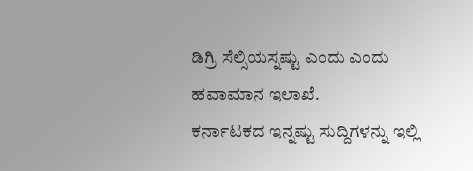ಡಿಗ್ರಿ ಸೆಲ್ಸಿಯಸ್ನಷ್ಟು ಎಂದು ಎಂದು ಹವಾಮಾನ ಇಲಾಖೆ.
ಕರ್ನಾಟಕದ ಇನ್ನಷ್ಟು ಸುದ್ದಿಗಳನ್ನು ಇಲ್ಲಿ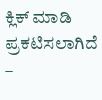ಕ್ಲಿಕ್ ಮಾಡಿ
ಪ್ರಕಟಿಸಲಾಗಿದೆ –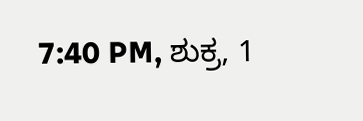7:40 PM, ಶುಕ್ರ, 1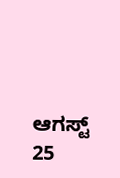ಆಗಸ್ಟ್ 25